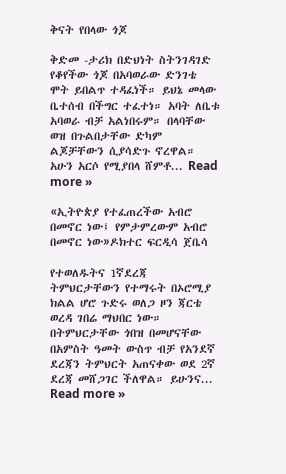ቅናት የበላው ጎጆ

ቅድመ -ታሪክ በድህነት ስትንገዳገድ የቆየችው ጎጆ በአባወራው ድንገቴ ሞት ይበልጥ ተዳፈነች። ይህኔ መላው ቤተሰብ በችግር ተፈተነ። አባት ለቤቱ አባወራ ብቻ አልነበሩም። በላባቸው ወዝ በጉልበታቸው ድካም ልጆቻቸውን ሲያሳድጉ ኖረዋል። አሁን አርሶ የሚያበላ ሸምቶ... Read more »

«ኢትዮጵያ የተፈጠረችው አብሮ በመኖር ነው፤ የምታምረውም አብሮ በመኖር ነው»ዶክተር ፍርዲሳ ጀቤሳ

የተወለዱትና 1ኛደረጃ ትምህርታቸውን የተማሩት በኦሮሚያ ክልል ሆሮ ጉድሩ ወለጋ ዞን ጃርቴ ወረዳ ገበሬ ማህበር ነው። በትምህርታቸው ጎበዝ በመሆናቸው በአምስት ዓመት ውስጥ ብቻ የአንደኛ ደረጃን ትምህርት አጠናቀው ወደ 2ኛ ደረጃ መሸጋገር ችለዋል። ይሁንና... Read more »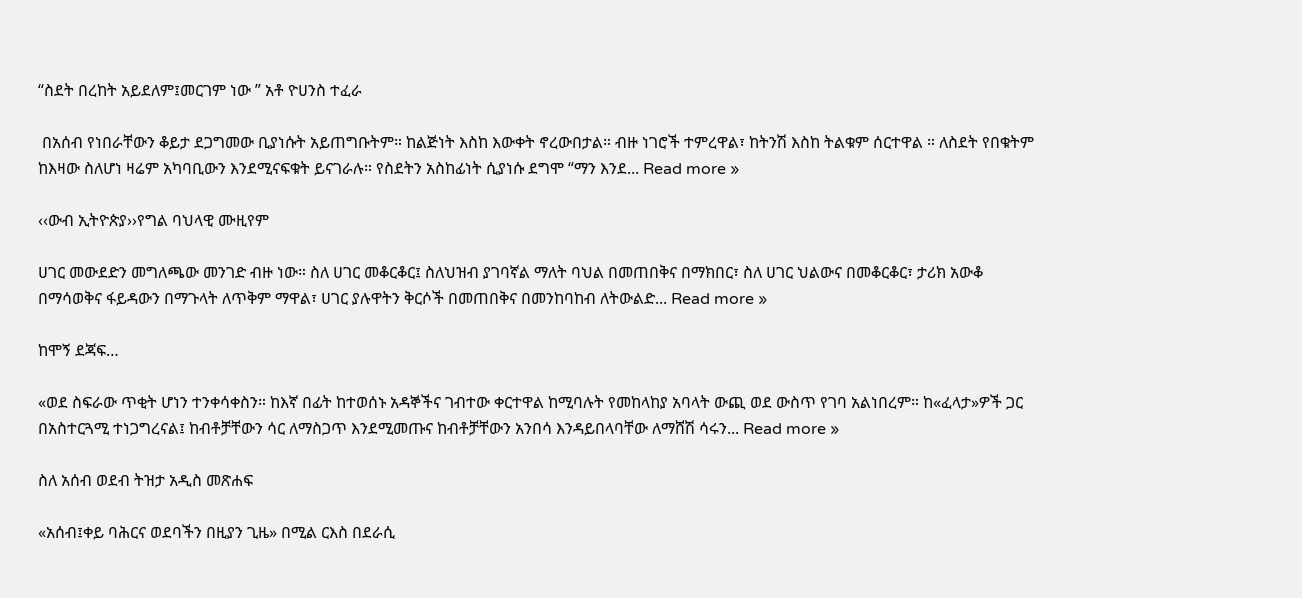“ስደት በረከት አይደለም፤መርገም ነው ” አቶ ዮሀንስ ተፈራ

 በአሰብ የነበራቸውን ቆይታ ደጋግመው ቢያነሱት አይጠግቡትም። ከልጅነት እስከ እውቀት ኖረውበታል። ብዙ ነገሮች ተምረዋል፣ ከትንሽ እስከ ትልቁም ሰርተዋል ። ለስደት የበቁትም ከእዛው ስለሆነ ዛሬም አካባቢውን እንደሚናፍቁት ይናገራሉ። የስደትን አስከፊነት ሲያነሱ ደግሞ “ማን እንደ... Read more »

‹‹ውብ ኢትዮጵያ››የግል ባህላዊ ሙዚየም

ሀገር መውደድን መግለጫው መንገድ ብዙ ነው። ስለ ሀገር መቆርቆር፤ ስለህዝብ ያገባኛል ማለት ባህል በመጠበቅና በማክበር፣ ስለ ሀገር ህልውና በመቆርቆር፣ ታሪክ አውቆ በማሳወቅና ፋይዳውን በማጉላት ለጥቅም ማዋል፣ ሀገር ያሉዋትን ቅርሶች በመጠበቅና በመንከባከብ ለትውልድ... Read more »

ከሞኝ ደጃፍ…

«ወደ ስፍራው ጥቂት ሆነን ተንቀሳቀስን። ከእኛ በፊት ከተወሰኑ አዳኞችና ገብተው ቀርተዋል ከሚባሉት የመከላከያ አባላት ውጪ ወደ ውስጥ የገባ አልነበረም። ከ«ፈላታ»ዎች ጋር በአስተርጓሚ ተነጋግረናል፤ ከብቶቻቸውን ሳር ለማስጋጥ እንደሚመጡና ከብቶቻቸውን አንበሳ እንዳይበላባቸው ለማሸሽ ሳሩን... Read more »

ስለ አሰብ ወደብ ትዝታ አዲስ መጽሐፍ

«አሰብ፤ቀይ ባሕርና ወደባችን በዚያን ጊዜ» በሚል ርእስ በደራሲ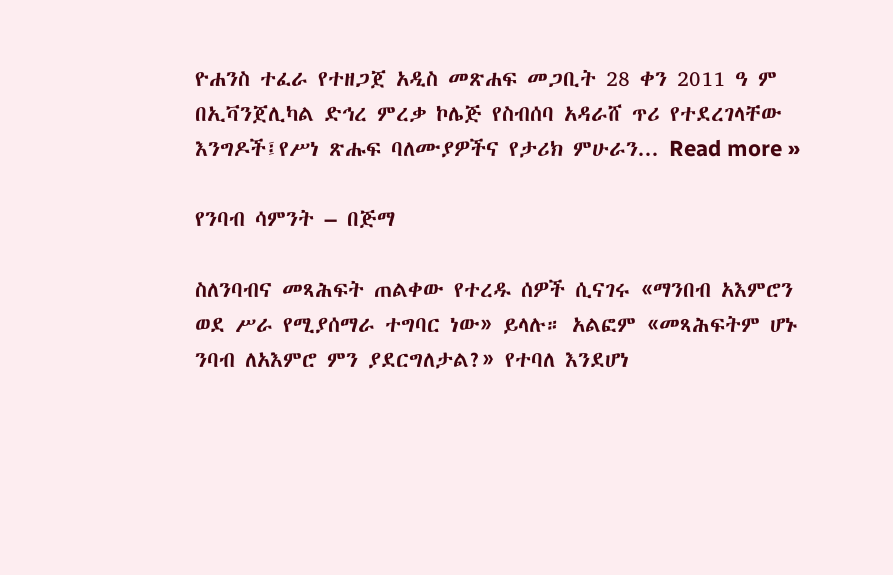ዮሐንስ ተፈራ የተዘጋጀ አዲስ መጽሐፍ መጋቢት 28 ቀን 2011 ዓ ም በኢቫንጀሊካል ድኅረ ምረቃ ኮሌጅ የስብሰባ አዳራሸ ጥሪ የተደረገላቸው እንግዶች፤የሥነ ጽሑፍ ባለሙያዎችና የታሪክ ምሁራን... Read more »

የንባብ ሳምንት – በጅማ

ስለንባብና መጻሕፍት ጠልቀው የተረዱ ሰዎች ሲናገሩ «ማንበብ አእምሮን ወደ ሥራ የሚያሰማራ ተግባር ነው» ይላሉ። አልፎም «መጻሕፍትም ሆኑ ንባብ ለአእምሮ ምን ያደርግለታል?» የተባለ እንደሆነ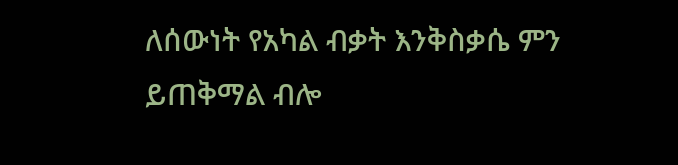ለሰውነት የአካል ብቃት እንቅስቃሴ ምን ይጠቅማል ብሎ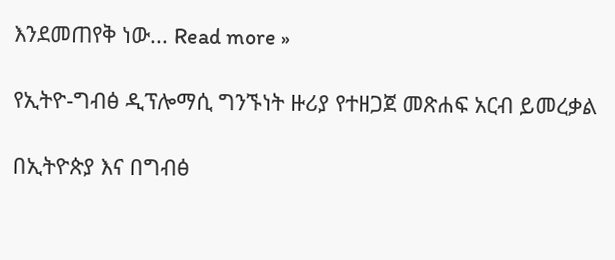እንደመጠየቅ ነው... Read more »

የኢትዮ-ግብፅ ዲፕሎማሲ ግንኙነት ዙሪያ የተዘጋጀ መጽሐፍ አርብ ይመረቃል

በኢትዮጵያ እና በግብፅ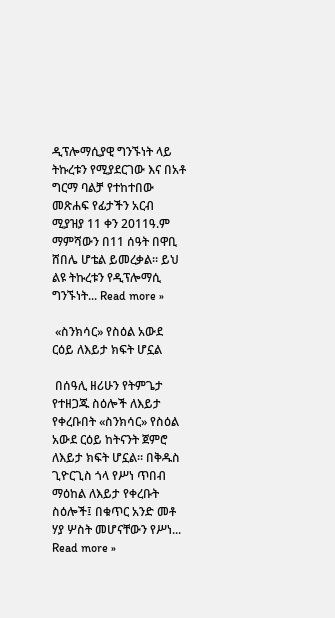ዲፕሎማሲያዊ ግንኙነት ላይ ትኩረቱን የሚያደርገው እና በአቶ ግርማ ባልቻ የተከተበው መጽሐፍ የፊታችን አርብ ሚያዝያ 11 ቀን 2011ዓ.ም ማምሻውን በ11 ሰዓት በዋቢ ሸበሌ ሆቴል ይመረቃል። ይህ ልዩ ትኩረቱን የዲፕሎማሲ ግንኙነት... Read more »

 «ስንክሳር» የስዕል አውደ ርዕይ ለእይታ ክፍት ሆኗል

 በሰዓሊ ዘሪሁን የትምጌታ የተዘጋጁ ስዕሎች ለእይታ የቀረቡበት «ስንክሳር» የስዕል አውደ ርዕይ ከትናንት ጀምሮ ለእይታ ክፍት ሆኗል። በቅዱስ ጊዮርጊስ ጎላ የሥነ ጥበብ ማዕከል ለእይታ የቀረቡት ስዕሎች፤ በቁጥር አንድ መቶ ሃያ ሦስት መሆናቸውን የሥነ... Read more »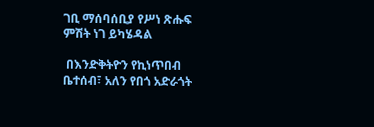ገቢ ማሰባሰቢያ የሥነ ጽሑፍ ምሽት ነገ ይካሄዳል

 በእንድቅትዮን የኪነጥበብ ቤተሰብ፣ አለን የበጎ አድራጎት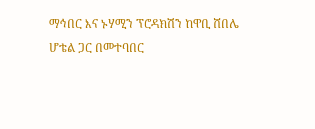ማኅበር እና ኑሃሚን ፕሮዳክሽን ከዋቢ ሸበሌ ሆቴል ጋር በመተባበር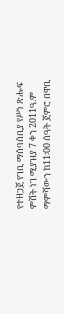የተዘጋጀ የገቢ ማሰባሰቢያ የሥነ ጽሑፍ ምሽት ነገ ሚያዝያ 7 ቀን 2011ዓ.ም ማምሻውን ከ11፡00 ሰዓት ጀምሮ በዋቢ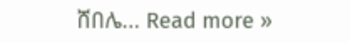ሸበሌ... Read more »